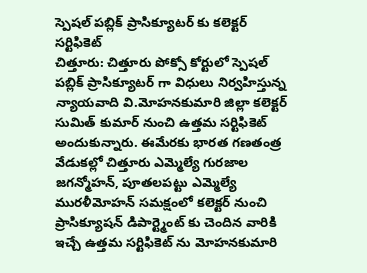స్పెషల్ పబ్లిక్ ప్రాసిక్యూటర్ కు కలెక్టర్ సర్టిఫికెట్
చిత్తూరు: చిత్తూరు పోక్సో కోర్టులో స్పెషల్ పబ్లిక్ ప్రాసిక్యూటర్ గా విధులు నిర్వహిస్తున్న న్యాయవాది వి.మోహనకుమారి జిల్లా కలెక్టర్ సుమిత్ కుమార్ నుంచి ఉత్తమ సర్టిఫికెట్ అందుకున్నారు. ఈమేరకు భారత గణతంత్ర వేడుకల్లో చిత్తూరు ఎమ్మెల్యే గురజాల జగన్మోహన్, పూతలపట్టు ఎమ్మెల్యే మురళీమోహన్ సమక్షంలో కలెక్టర్ నుంచి ప్రాసిక్యూషన్ డిపార్ట్మెంట్ కు చెందిన వారికి ఇచ్చే ఉత్తమ సర్టిఫికెట్ ను మోహనకుమారి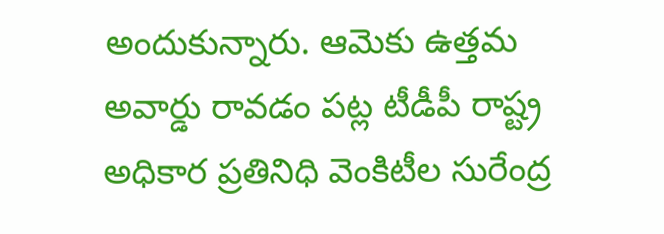అందుకున్నారు. ఆమెకు ఉత్తమ అవార్డు రావడం పట్ల టీడీపీ రాష్ట్ర అధికార ప్రతినిధి వెంకిటీల సురేంద్ర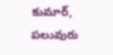కుమార్, పలువురు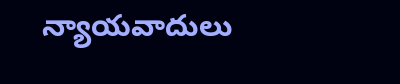న్యాయవాదులు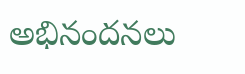అభినందనలు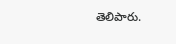తెలిపారు.